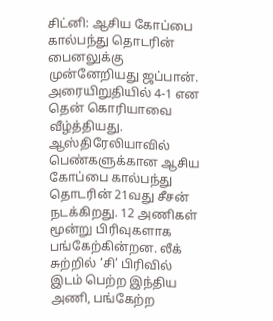சிட்னி: ஆசிய கோப்பை கால்பந்து தொடரின் பைனலுக்கு முன்னேறியது ஜப்பான். அரையிறுதியில் 4-1 என தென் கொரியாவை வீழ்த்தியது.
ஆஸ்திரேலியாவில் பெண்களுக்கான ஆசிய கோப்பை கால்பந்து தொடரின் 21வது சீசன் நடக்கிறது. 12 அணிகள் மூன்று பிரிவுகளாக பங்கேற்கின்றன. லீக் சுற்றில் ‘சி’ பிரிவில் இடம் பெற்ற இந்திய அணி, பங்கேற்ற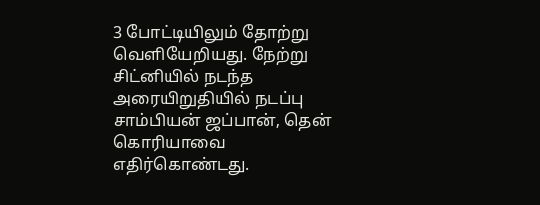3 போட்டியிலும் தோற்று வெளியேறியது. நேற்று சிட்னியில் நடந்த அரையிறுதியில் நடப்பு சாம்பியன் ஜப்பான், தென் கொரியாவை எதிர்கொண்டது.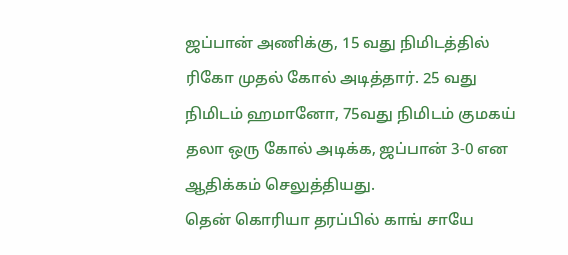ஜப்பான் அணிக்கு, 15 வது நிமிடத்தில் ரிகோ முதல் கோல் அடித்தார். 25 வது நிமிடம் ஹமானோ, 75வது நிமிடம் குமகய் தலா ஒரு கோல் அடிக்க, ஜப்பான் 3-0 என ஆதிக்கம் செலுத்தியது.
தென் கொரியா தரப்பில் காங் சாயே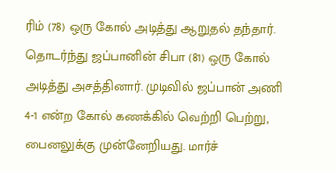ரிம் (78) ஒரு கோல் அடித்து ஆறுதல் தந்தார். தொடர்ந்து ஜப்பானின் சிபா (81) ஒரு கோல் அடித்து அசத்தினார். முடிவில் ஜப்பான் அணி 4-1 என்ற கோல் கணக்கில் வெற்றி பெற்று, பைனலுக்கு முன்னேறியது. மார்ச்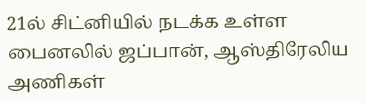21ல் சிட்னியில் நடக்க உள்ள பைனலில் ஜப்பான், ஆஸ்திரேலிய அணிகள்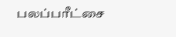பலப்பரீட்சை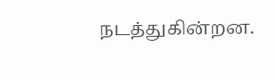நடத்துகின்றன.